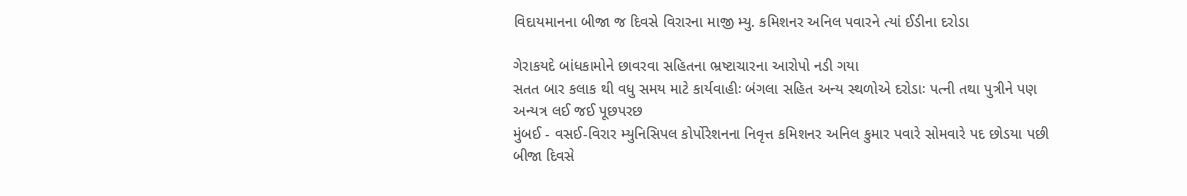વિદાયમાનના બીજા જ દિવસે વિરારના માજી મ્યુ. કમિશનર અનિલ પવારને ત્યાં ઈડીના દરોડા

ગેરાકયદે બાંધકામોને છાવરવા સહિતના ભ્રષ્ટાચારના આરોપો નડી ગયા
સતત બાર કલાક થી વધુ સમય માટે કાર્યવાહીઃ બંગલા સહિત અન્ય સ્થળોએ દરોડાઃ પત્ની તથા પુત્રીને પણ અન્યત્ર લઈ જઈ પૂછપરછ
મુંબઈ - વસઈ-વિરાર મ્યુનિસિપલ કોર્પોરેશનના નિવૃત્ત કમિશનર અનિલ કુમાર પવારે સોમવારે પદ છોડયા પછી બીજા દિવસે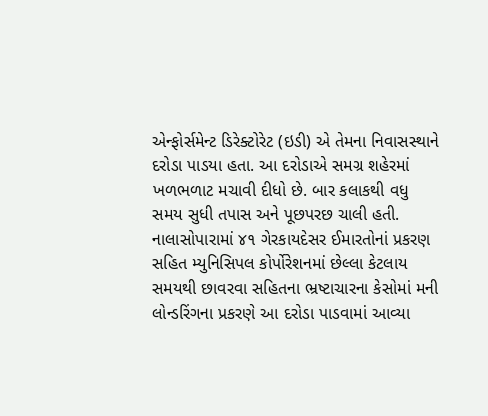એન્ફોર્સમેન્ટ ડિરેક્ટોરેટ (ઇડી) એ તેમના નિવાસસ્થાને દરોડા પાડયા હતા. આ દરોડાએ સમગ્ર શહેરમાં ખળભળાટ મચાવી દીધો છે. બાર કલાકથી વધુ સમય સુધી તપાસ અને પૂછપરછ ચાલી હતી. નાલાસોપારામાં ૪૧ ગેરકાયદેસર ઈમારતોનાં પ્રકરણ સહિત મ્યુનિસિપલ કોર્પોરેશનમાં છેલ્લા કેટલાય સમયથી છાવરવા સહિતના ભ્રષ્ટાચારના કેસોમાં મની લોન્ડરિંગના પ્રકરણે આ દરોડા પાડવામાં આવ્યા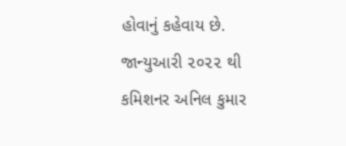હોવાનું કહેવાય છે.
જાન્યુઆરી ૨૦૨૨ થી કમિશનર અનિલ કુમાર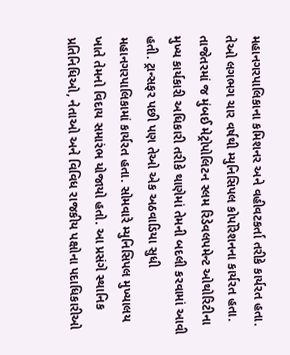મહાનગરપાલિકાના કમિશનર અને વહીવટકર્તા તરીકે કાર્યરત હતા. તેઓ લગભગ ચાર વર્ષથી મ્યુનિસિપલ કોર્પોરેશનના કાર્યરત હતા. તાજેતરમાં જ મુંબઈ મેટ્રોપોલિટન સ્લમ રિડેવલપમેન્ટ ઓથોરિટીના મુખ્ય કાર્યકારી અધિકારી તરીકે થાણેમાં તેમની બદલી કરવામાં આવી હતી. ટ્રાન્સફર પછી પણ તેઓ એક અઠવાડિયા સુધી મહાનગરપાલિકામાં કાર્યરત હતા. સોમવારે મ્યુનિસિપલ મુખ્યાલય ખાતે તેમનો વિદાય સમારંભ યોજાયો હતો. આ પ્રસંગે સ્થાનિક પ્રતિનિધિઓ, નેતાઓ અને વિવિધ રાજકીય પક્ષોના પદાધિકારીઓ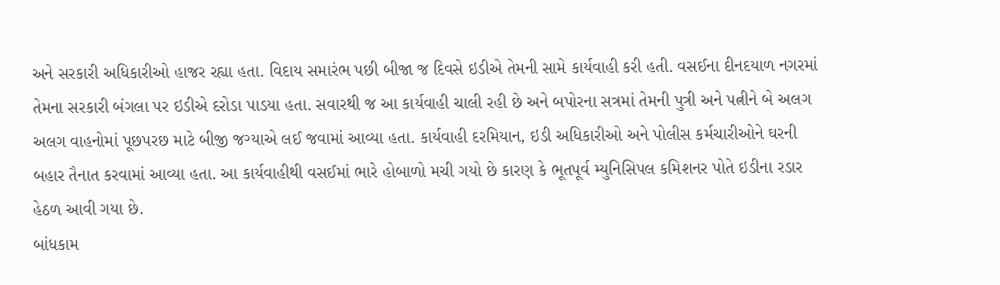અને સરકારી અધિકારીઓ હાજર રહ્યા હતા. વિદાય સમારંભ પછી બીજા જ દિવસે ઇડીએ તેમની સામે કાર્યવાહી કરી હતી. વસઈના દીનદયાળ નગરમાં તેમના સરકારી બંગલા પર ઇડીએ દરોડા પાડયા હતા. સવારથી જ આ કાર્યવાહી ચાલી રહી છે અને બપોરના સત્રમાં તેમની પુત્રી અને પત્નીને બે અલગ અલગ વાહનોમાં પૂછપરછ માટે બીજી જગ્યાએ લઈ જવામાં આવ્યા હતા. કાર્યવાહી દરમિયાન, ઇડી અધિકારીઓ અને પોલીસ કર્મચારીઓને ઘરની બહાર તૈનાત કરવામાં આવ્યા હતા. આ કાર્યવાહીથી વસઈમાં ભારે હોબાળો મચી ગયો છે કારણ કે ભૂતપૂર્વ મ્યુનિસિપલ કમિશનર પોતે ઇડીના રડાર હેઠળ આવી ગયા છે.
બાંધકામ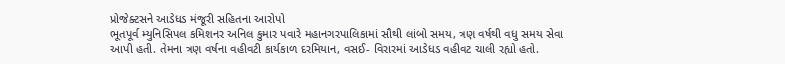પ્રોજેક્ટસને આડેધડ મંજૂરી સહિતના આરોપો
ભૂતપૂર્વ મ્યુનિસિપલ કમિશનર અનિલ કુમાર પવારે મહાનગરપાલિકામાં સૌથી લાંબો સમય, ત્રણ વર્ષથી વધુ સમય સેવા આપી હતી. તેમના ત્રણ વર્ષના વહીવટી કાર્યકાળ દરમિયાન, વસઈ- વિરારમાં આડેધડ વહીવટ ચાલી રહ્યો હતો.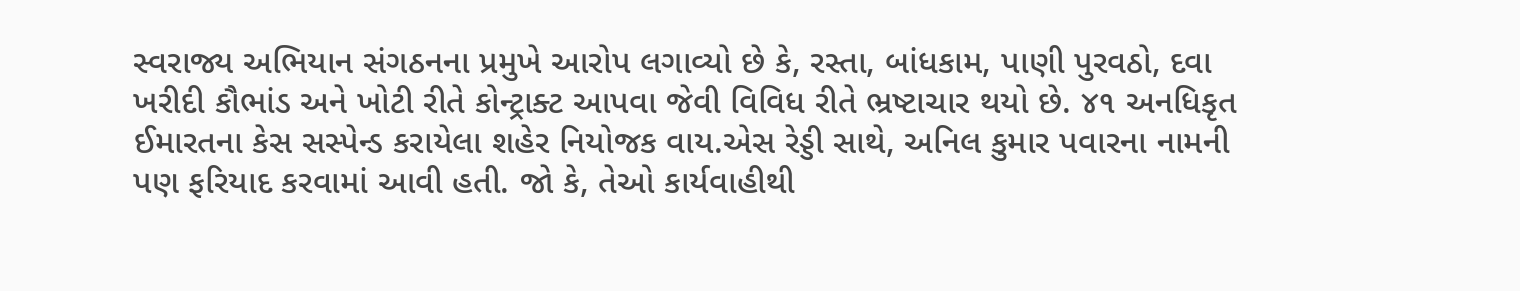સ્વરાજ્ય અભિયાન સંગઠનના પ્રમુખે આરોપ લગાવ્યો છે કે, રસ્તા, બાંધકામ, પાણી પુરવઠો, દવા ખરીદી કૌભાંડ અને ખોટી રીતે કોન્ટ્રાક્ટ આપવા જેવી વિવિધ રીતે ભ્રષ્ટાચાર થયો છે. ૪૧ અનધિકૃત ઈમારતના કેસ સસ્પેન્ડ કરાયેલા શહેર નિયોજક વાય.એસ રેડ્ડી સાથે, અનિલ કુમાર પવારના નામની પણ ફરિયાદ કરવામાં આવી હતી. જો કે, તેઓ કાર્યવાહીથી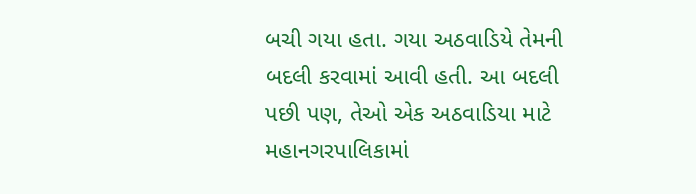બચી ગયા હતા. ગયા અઠવાડિયે તેમની બદલી કરવામાં આવી હતી. આ બદલી પછી પણ, તેઓ એક અઠવાડિયા માટે મહાનગરપાલિકામાં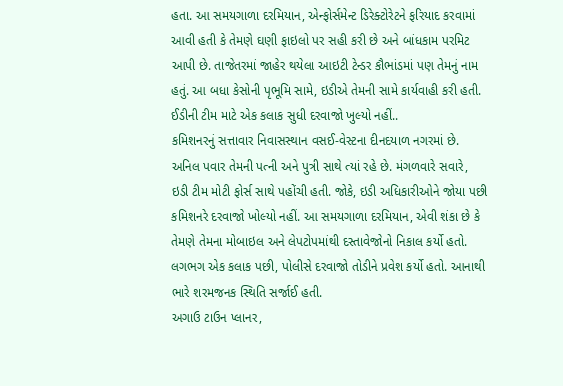હતા. આ સમયગાળા દરમિયાન, એન્ફોર્સમેન્ટ ડિરેક્ટોરેટને ફરિયાદ કરવામાં આવી હતી કે તેમણે ઘણી ફાઇલો પર સહી કરી છે અને બાંધકામ પરમિટ આપી છે. તાજેતરમાં જાહેર થયેલા આઇટી ટેન્ડર કૌભાંડમાં પણ તેમનું નામ હતું. આ બધા કેસોની પૃભૂમિ સામે, ઇડીએ તેમની સામે કાર્યવાહી કરી હતી.
ઈડીની ટીમ માટે એક કલાક સુધી દરવાજો ખુલ્યો નહીં..
કમિશનરનું સત્તાવાર નિવાસસ્થાન વસઈ-વેસ્ટના દીનદયાળ નગરમાં છે. અનિલ પવાર તેમની પત્ની અને પુત્રી સાથે ત્યાં રહે છે. મંગળવારે સવારે, ઇડી ટીમ મોટી ફોર્સ સાથે પહોંચી હતી. જોકે, ઇડી અધિકારીઓને જોયા પછી કમિશનરે દરવાજો ખોલ્યો નહીં. આ સમયગાળા દરમિયાન, એવી શંકા છે કે તેમણે તેમના મોબાઇલ અને લેપટોપમાંથી દસ્તાવેજોનો નિકાલ કર્યો હતો. લગભગ એક કલાક પછી, પોલીસે દરવાજો તોડીને પ્રવેશ કર્યો હતો. આનાથી ભારે શરમજનક સ્થિતિ સર્જાઈ હતી.
અગાઉ ટાઉન પ્લાનર,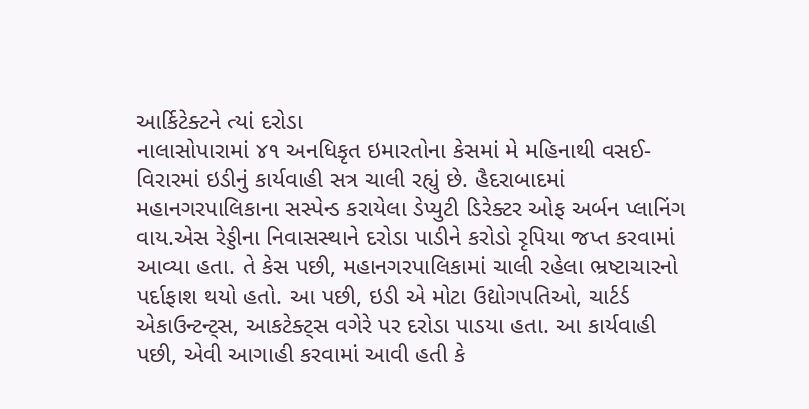આર્કિટેક્ટને ત્યાં દરોડા
નાલાસોપારામાં ૪૧ અનધિકૃત ઇમારતોના કેસમાં મે મહિનાથી વસઈ-વિરારમાં ઇડીનું કાર્યવાહી સત્ર ચાલી રહ્યું છે. હૈદરાબાદમાં મહાનગરપાલિકાના સસ્પેન્ડ કરાયેલા ડેપ્યુટી ડિરેક્ટર ઓફ અર્બન પ્લાનિંગ વાય.એસ રેડ્ડીના નિવાસસ્થાને દરોડા પાડીને કરોડો રૃપિયા જપ્ત કરવામાં આવ્યા હતા. તે કેસ પછી, મહાનગરપાલિકામાં ચાલી રહેલા ભ્રષ્ટાચારનો પર્દાફાશ થયો હતો. આ પછી, ઇડી એ મોટા ઉદ્યોગપતિઓ, ચાર્ટર્ડ એકાઉન્ટન્ટ્સ, આકટેક્ટ્સ વગેરે પર દરોડા પાડયા હતા. આ કાર્યવાહી પછી, એવી આગાહી કરવામાં આવી હતી કે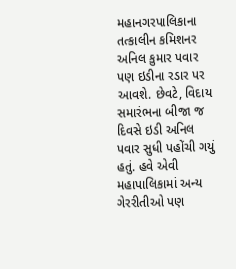મહાનગરપાલિકાના તત્કાલીન કમિશનર અનિલ કુમાર પવાર પણ ઇડીના રડાર પર આવશે. છેવટે, વિદાય સમારંભના બીજા જ દિવસે ઇડી અનિલ પવાર સુધી પહોંચી ગયું હતું. હવે એવી મહાપાલિકામાં અન્ય ગેરરીતીઓ પણ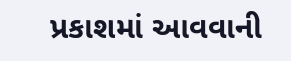પ્રકાશમાં આવવાની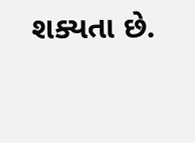શક્યતા છે.